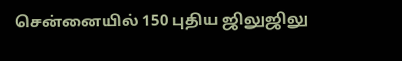சென்னையில் 150 புதிய ஜிலுஜிலு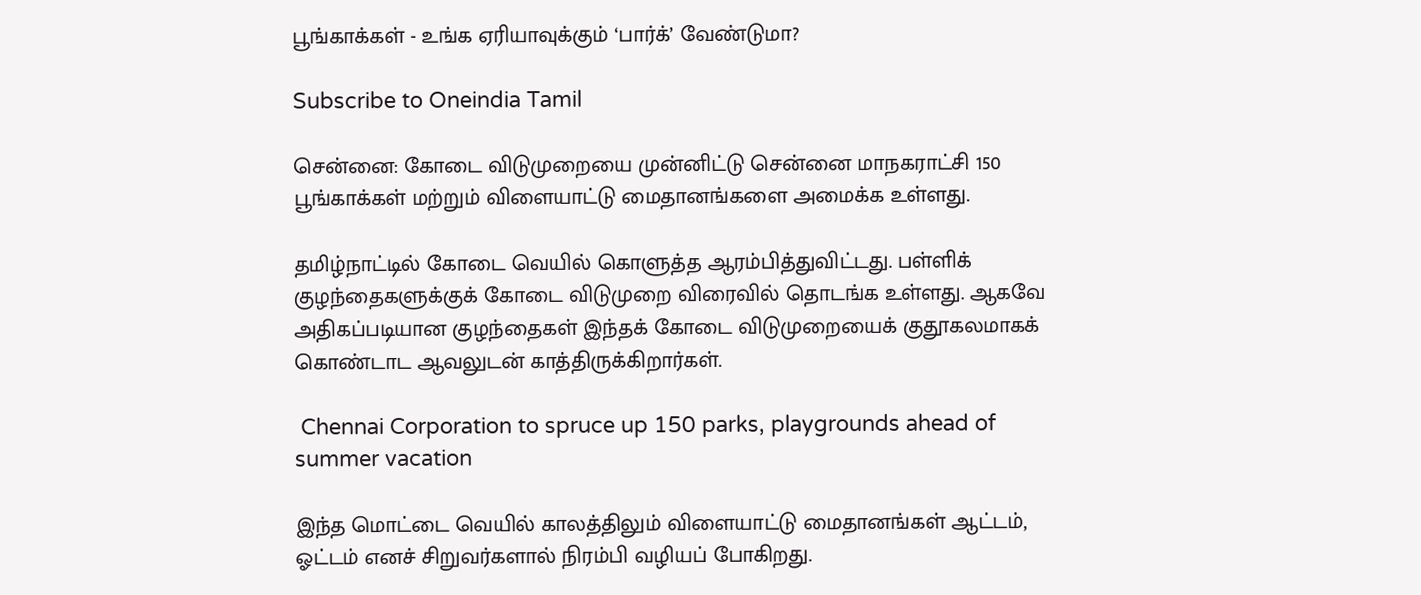பூங்காக்கள் - உங்க ஏரியாவுக்கும் ‘பார்க்’ வேண்டுமா?

Subscribe to Oneindia Tamil

சென்னை: கோடை விடுமுறையை முன்னிட்டு சென்னை மாநகராட்சி 150 பூங்காக்கள் மற்றும் விளையாட்டு மைதானங்களை அமைக்க உள்ளது.

தமிழ்நாட்டில் கோடை வெயில் கொளுத்த ஆரம்பித்துவிட்டது. பள்ளிக் குழந்தைகளுக்குக் கோடை விடுமுறை விரைவில் தொடங்க உள்ளது. ஆகவே அதிகப்படியான குழந்தைகள் இந்தக் கோடை விடுமுறையைக் குதூகலமாகக் கொண்டாட ஆவலுடன் காத்திருக்கிறார்கள்.

 Chennai Corporation to spruce up 150 parks, playgrounds ahead of summer vacation

இந்த மொட்டை வெயில் காலத்திலும் விளையாட்டு மைதானங்கள் ஆட்டம், ஓட்டம் எனச் சிறுவர்களால் நிரம்பி வழியப் போகிறது.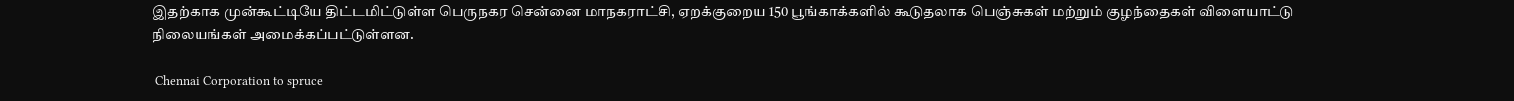இதற்காக முன்கூட்டியே திட்டமிட்டுள்ள பெருநகர சென்னை மாநகராட்சி, ஏறக்குறைய 150 பூங்காக்களில் கூடுதலாக பெஞ்சுகள் மற்றும் குழந்தைகள் விளையாட்டு நிலையங்கள் அமைக்கப்பட்டுள்ளன.

 Chennai Corporation to spruce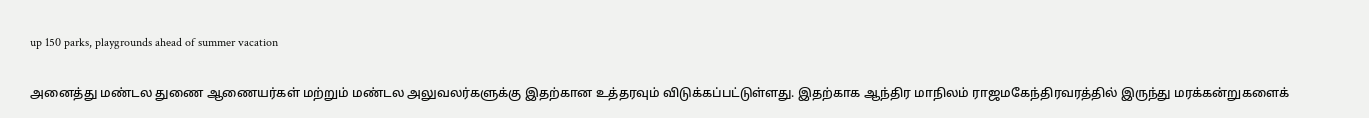up 150 parks, playgrounds ahead of summer vacation

அனைத்து மண்டல துணை ஆணையர்கள் மற்றும் மண்டல அலுவலர்களுக்கு இதற்கான உத்தரவும் விடுக்கப்பட்டுள்ளது. இதற்காக ஆந்திர மாநிலம் ராஜமகேந்திரவரத்தில் இருந்து மரக்கன்றுகளைக்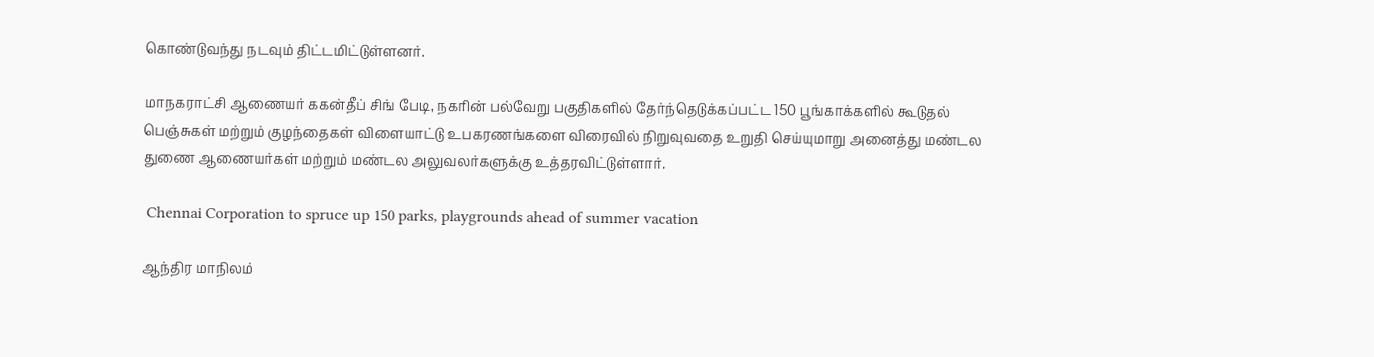கொண்டுவந்து நடவும் திட்டமிட்டுள்ளனர்.

மாநகராட்சி ஆணையர் ககன்தீப் சிங் பேடி, நகரின் பல்வேறு பகுதிகளில் தேர்ந்தெடுக்கப்பட்ட 150 பூங்காக்களில் கூடுதல் பெஞ்சுகள் மற்றும் குழந்தைகள் விளையாட்டு உபகரணங்களை விரைவில் நிறுவுவதை உறுதி செய்யுமாறு அனைத்து மண்டல துணை ஆணையர்கள் மற்றும் மண்டல அலுவலர்களுக்கு உத்தரவிட்டுள்ளார்.

 Chennai Corporation to spruce up 150 parks, playgrounds ahead of summer vacation

ஆந்திர மாநிலம்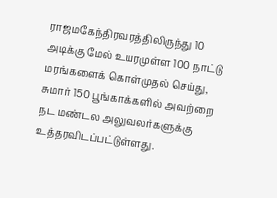ராஜமகேந்திரவரத்திலிருந்து 10 அடிக்கு மேல் உயரமுள்ள 100 நாட்டு மரங்களைக் கொள்முதல் செய்து, சுமார் 150 பூங்காக்களில் அவற்றை நட மண்டல அலுவலர்களுக்கு உத்தரவிடப்பட்டுள்ளது.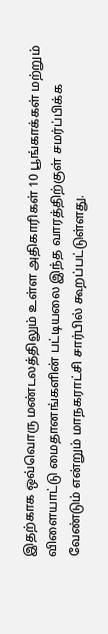இதற்காக ஒவ்வொரு மண்டலத்திலும் உள்ள அதிகாரிகள் 10 பூங்காக்கள் மற்றும் விளையாட்டு மைதானங்களின் பட்டியலை இந்த வாரத்திற்குள் சமர்ப்பிக்க வேண்டும் என்றும் மாநகராட்சி சார்பில் கூறப்பட்டுள்ளது.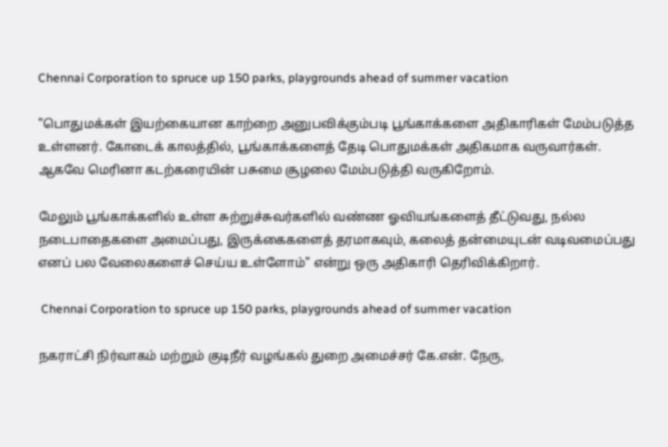Chennai Corporation to spruce up 150 parks, playgrounds ahead of summer vacation

"பொதுமக்கள் இயற்கையான காற்றை அனுபவிக்கும்படி பூங்காக்களை அதிகாரிகள் மேம்படுத்த உள்ளனர். கோடைக் காலத்தில், பூங்காக்களைத் தேடி பொதுமக்கள் அதிகமாக வருவார்கள். ஆகவே மெரினா கடற்கரையின் பசுமை சூழலை மேம்படுத்தி வருகிறோம்.

மேலும் பூங்காக்களில் உள்ள சுற்றுச்சுவர்களில் வண்ண ஓவியங்களைத் தீட்டுவது, நல்ல நடைபாதைகளை அமைப்பது, இருக்கைகளைத் தரமாகவும், கலைத் தன்மையுடன் வடிவமைப்பது எனப் பல வேலைகளைச் செய்ய உள்ளோம்" என்று ஒரு அதிகாரி தெரிவிக்கிறார்.

 Chennai Corporation to spruce up 150 parks, playgrounds ahead of summer vacation

நகராட்சி நிர்வாகம் மற்றும் குடிநீர் வழங்கல் துறை அமைச்சர் கே.என். நேரு,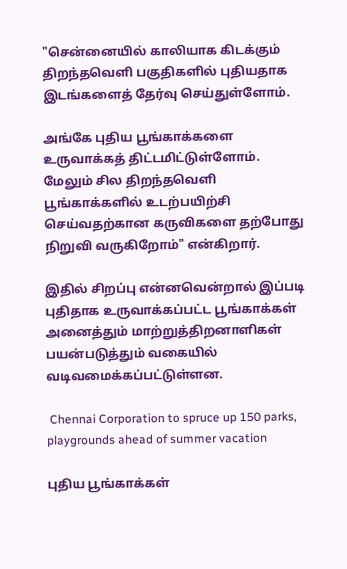"சென்னையில் காலியாக கிடக்கும் திறந்தவெளி பகுதிகளில் புதியதாக இடங்களைத் தேர்வு செய்துள்ளோம்.

அங்கே புதிய பூங்காக்களை உருவாக்கத் திட்டமிட்டுள்ளோம். மேலும் சில திறந்தவெளி பூங்காக்களில் உடற்பயிற்சி செய்வதற்கான கருவிகளை தற்போது நிறுவி வருகிறோம்" என்கிறார்.

இதில் சிறப்பு என்னவென்றால் இப்படி புதிதாக உருவாக்கப்பட்ட பூங்காக்கள் அனைத்தும் மாற்றுத்திறனாளிகள் பயன்படுத்தும் வகையில் வடிவமைக்கப்பட்டுள்ளன.

 Chennai Corporation to spruce up 150 parks, playgrounds ahead of summer vacation

புதிய பூங்காக்கள்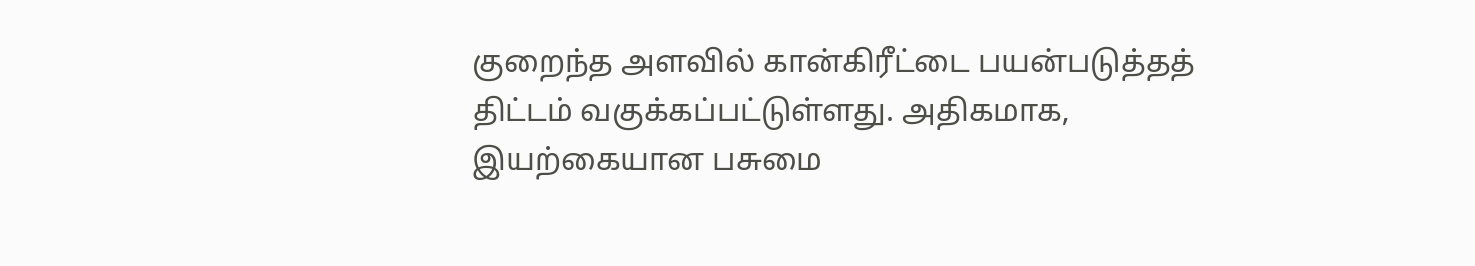குறைந்த அளவில் கான்கிரீட்டை பயன்படுத்தத் திட்டம் வகுக்கப்பட்டுள்ளது. அதிகமாக, இயற்கையான பசுமை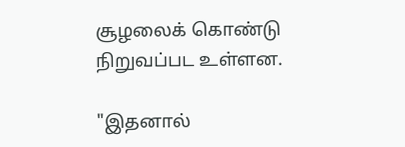சூழலைக் கொண்டு நிறுவப்பட உள்ளன.

"இதனால்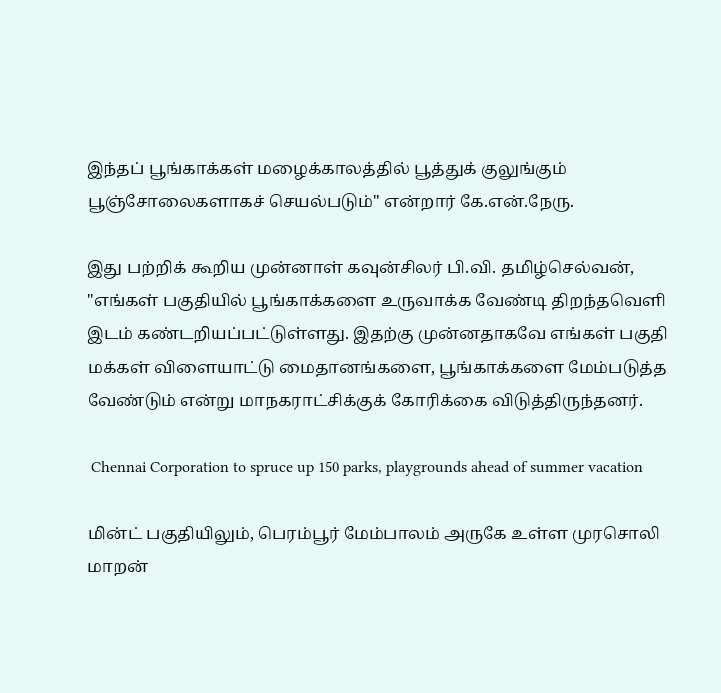இந்தப் பூங்காக்கள் மழைக்காலத்தில் பூத்துக் குலுங்கும் பூஞ்சோலைகளாகச் செயல்படும்" என்றார் கே.என்.நேரு.

இது பற்றிக் கூறிய முன்னாள் கவுன்சிலர் பி.வி. தமிழ்செல்வன், "எங்கள் பகுதியில் பூங்காக்களை உருவாக்க வேண்டி திறந்தவெளி இடம் கண்டறியப்பட்டுள்ளது. இதற்கு முன்னதாகவே எங்கள் பகுதி மக்கள் விளையாட்டு மைதானங்களை, பூங்காக்களை மேம்படுத்த வேண்டும் என்று மாநகராட்சிக்குக் கோரிக்கை விடுத்திருந்தனர்.

 Chennai Corporation to spruce up 150 parks, playgrounds ahead of summer vacation

மின்ட் பகுதியிலும், பெரம்பூர் மேம்பாலம் அருகே உள்ள முரசொலி மாறன்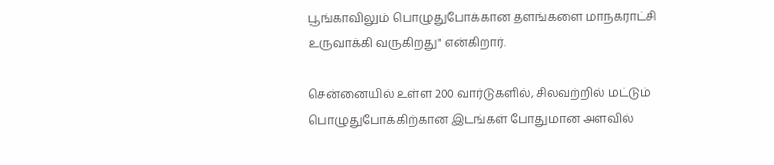பூங்காவிலும் பொழுதுபோக்கான தளங்களை மாநகராட்சி உருவாக்கி வருகிறது" என்கிறார்.

சென்னையில் உள்ள 200 வார்டுகளில், சிலவற்றில் மட்டும் பொழுதுபோக்கிற்கான இடங்கள் போதுமான அளவில்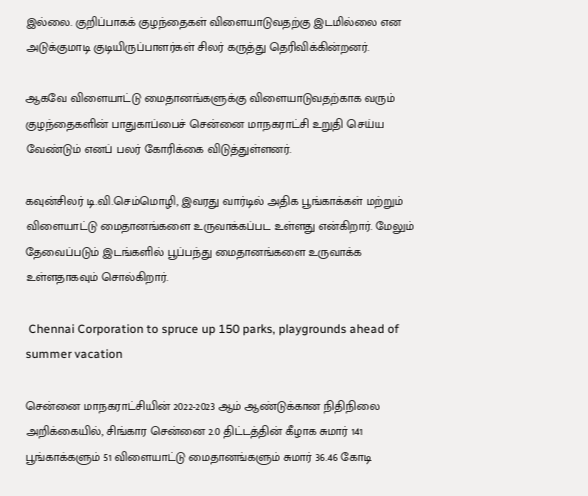இல்லை. குறிப்பாகக் குழந்தைகள் விளையாடுவதற்கு இடமில்லை என அடுக்குமாடி குடியிருப்பாளர்கள் சிலர் கருத்து தெரிவிக்கின்றனர்.

ஆகவே விளையாட்டு மைதானங்களுக்கு விளையாடுவதற்காக வரும் குழந்தைகளின் பாதுகாப்பைச் சென்னை மாநகராட்சி உறுதி செய்ய வேண்டும் எனப் பலர் கோரிக்கை விடுத்துள்ளனர்.

கவுன்சிலர் டி.வி.செம்மொழி, இவரது வார்டில் அதிக பூங்காக்கள் மற்றும் விளையாட்டு மைதானங்களை உருவாக்கப்பட உள்ளது என்கிறார். மேலும் தேவைப்படும் இடங்களில் பூப்பந்து மைதானங்களை உருவாக்க உள்ளதாகவும் சொல்கிறார்.

 Chennai Corporation to spruce up 150 parks, playgrounds ahead of summer vacation

சென்னை மாநகராட்சியின் 2022-2023 ஆம் ஆண்டுக்கான நிதிநிலை அறிக்கையில், சிங்கார சென்னை 2.0 திட்டத்தின் கீழாக சுமார் 141 பூங்காக்களும் 51 விளையாட்டு மைதானங்களும் சுமார் 36.46 கோடி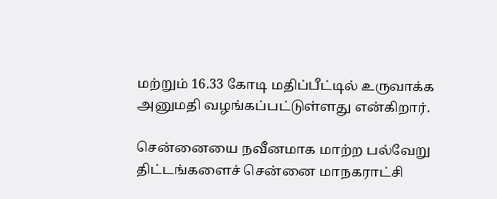மற்றும் 16.33 கோடி மதிப்பீட்டில் உருவாக்க அனுமதி வழங்கப்பட்டுள்ளது என்கிறார்.

சென்னையை நவீனமாக மாற்ற பல்வேறு திட்டங்களைச் சென்னை மாநகராட்சி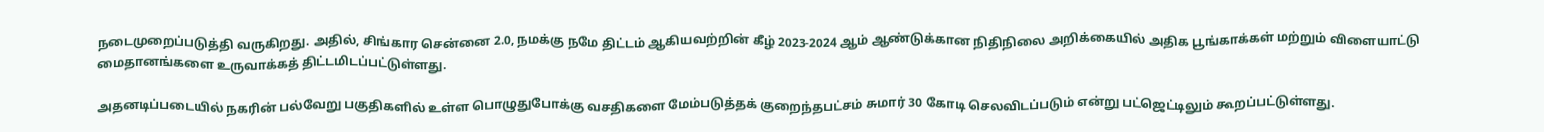நடைமுறைப்படுத்தி வருகிறது. அதில், சிங்கார சென்னை 2.0, நமக்கு நமே திட்டம் ஆகியவற்றின் கீழ் 2023-2024 ஆம் ஆண்டுக்கான நிதிநிலை அறிக்கையில் அதிக பூங்காக்கள் மற்றும் விளையாட்டு மைதானங்களை உருவாக்கத் திட்டமிடப்பட்டுள்ளது.

அதனடிப்படையில் நகரின் பல்வேறு பகுதிகளில் உள்ள பொழுதுபோக்கு வசதிகளை மேம்படுத்தக் குறைந்தபட்சம் சுமார் 30 கோடி செலவிடப்படும் என்று பட்ஜெட்டிலும் கூறப்பட்டுள்ளது.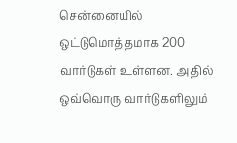சென்னையில் ஒட்டுமொத்தமாக 200 வார்டுகள் உள்ளன. அதில் ஒவ்வொரு வார்டுகளிலும்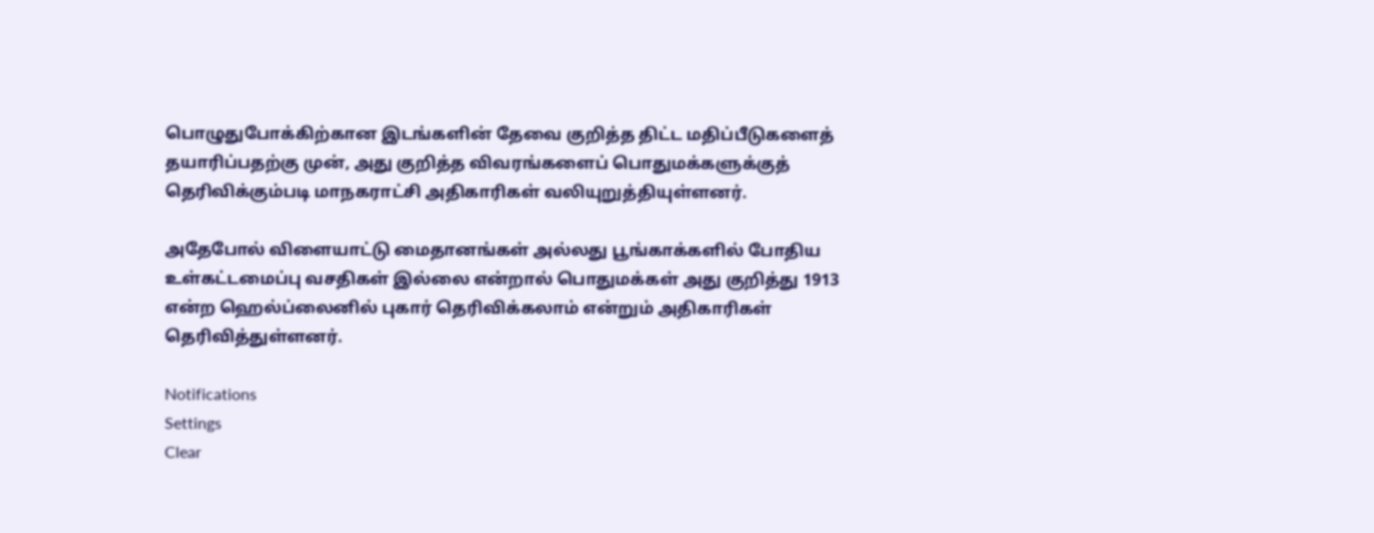பொழுதுபோக்கிற்கான இடங்களின் தேவை குறித்த திட்ட மதிப்பீடுகளைத் தயாரிப்பதற்கு முன், அது குறித்த விவரங்களைப் பொதுமக்களுக்குத் தெரிவிக்கும்படி மாநகராட்சி அதிகாரிகள் வலியுறுத்தியுள்ளனர்.

அதேபோல் விளையாட்டு மைதானங்கள் அல்லது பூங்காக்களில் போதிய உள்கட்டமைப்பு வசதிகள் இல்லை என்றால் பொதுமக்கள் அது குறித்து 1913 என்ற ஹெல்ப்லைனில் புகார் தெரிவிக்கலாம் என்றும் அதிகாரிகள் தெரிவித்துள்ளனர்.

Notifications
Settings
Clear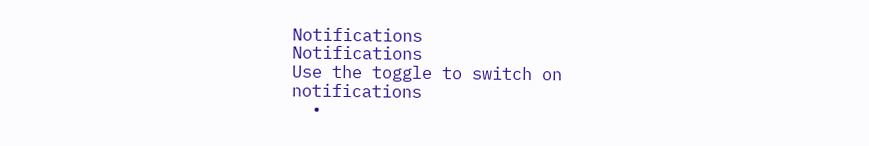Notifications
Notifications
Use the toggle to switch on notifications
  •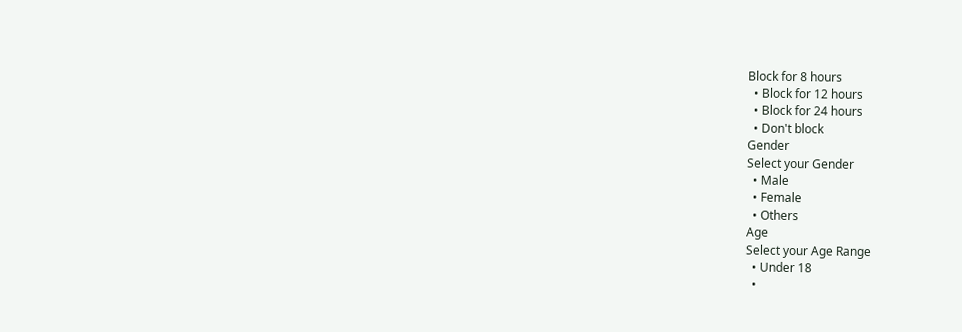Block for 8 hours
  • Block for 12 hours
  • Block for 24 hours
  • Don't block
Gender
Select your Gender
  • Male
  • Female
  • Others
Age
Select your Age Range
  • Under 18
  •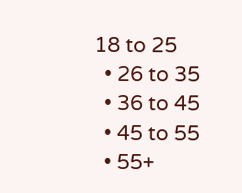18 to 25
  • 26 to 35
  • 36 to 45
  • 45 to 55
  • 55+